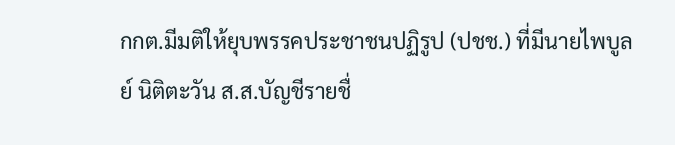กกต.มีมติให้ยุบพรรคประชาชนปฏิรูป (ปชช.) ที่มีนายไพบูลย์ นิติตะวัน ส.ส.บัญชีรายชื่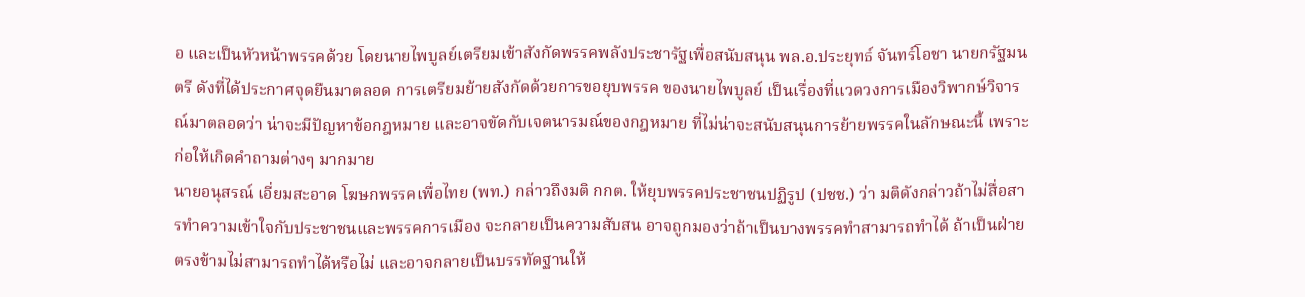อ และเป็นหัวหน้าพรรคด้วย โดยนายไพบูลย์เตรียมเข้าสังกัดพรรคพลังประชารัฐเพื่อสนับสนุน พล.อ.ประยุทธ์ จันทร์โอชา นายกรัฐมนตรี ดังที่ได้ประกาศจุดยืนมาตลอด การเตรียมย้ายสังกัดด้วยการขอยุบพรรค ของนายไพบูลย์ เป็นเรื่องที่แวดวงการเมืองวิพากษ์วิจารณ์มาตลอดว่า น่าจะมีปัญหาข้อกฎหมาย และอาจขัดกับเจตนารมณ์ของกฎหมาย ที่ไม่น่าจะสนับสนุนการย้ายพรรคในลักษณะนี้ เพราะก่อให้เกิดคำถามต่างๆ มากมาย
นายอนุสรณ์ เอี่ยมสะอาด โฆษกพรรคเพื่อไทย (พท.) กล่าวถึงมติ กกต. ให้ยุบพรรคประชาชนปฏิรูป (ปชช.) ว่า มติดังกล่าวถ้าไม่สื่อสารทำความเข้าใจกับประชาชนและพรรคการเมือง จะกลายเป็นความสับสน อาจถูกมองว่าถ้าเป็นบางพรรคทำสามารถทำได้ ถ้าเป็นฝ่ายตรงข้ามไม่สามารถทำได้หรือไม่ และอาจกลายเป็นบรรทัดฐานให้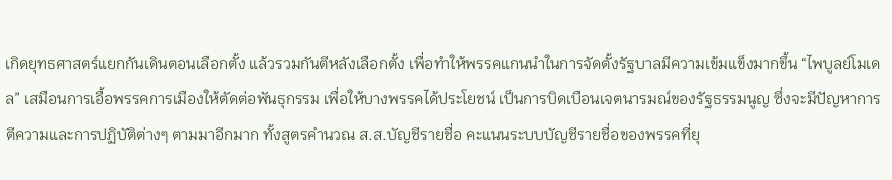เกิดยุทธศาสตร์แยกกันเดินตอนเลือกตั้ง แล้วรวมกันตีหลังเลือกตั้ง เพื่อทำให้พรรคแกนนำในการจัดตั้งรัฐบาลมีความเข้มแข็งมากขึ้น “ไพบูลย์โมเดล” เสมือนการเอื้อพรรคการเมืองให้ตัดต่อพันธุกรรม เพื่อให้บางพรรคได้ประโยชน์ เป็นการบิดเบือนเจตนารมณ์ของรัฐธรรมนูญ ซึ่งจะมีปัญหาการตีความและการปฏิบัติต่างๆ ตามมาอีกมาก ทั้งสูตรคำนวณ ส.ส.บัญชีรายชื่อ คะแนนระบบบัญชีรายชื่อของพรรคที่ยุ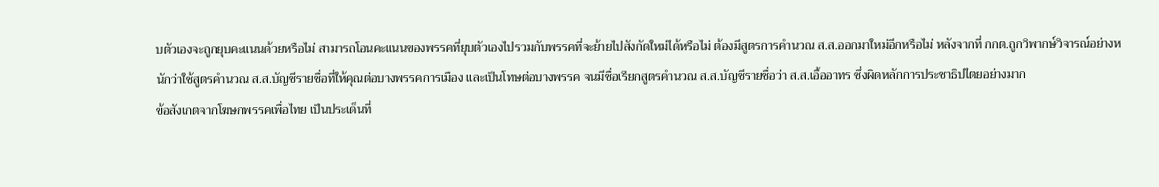บตัวเองจะถูกยุบคะแนนด้วยหรือไม่ สามารถโอนคะแนนของพรรคที่ยุบตัวเองไปรวมกับพรรคที่จะย้ายไปสังกัดใหม่ได้หรือไม่ ต้องมีสูตรการคำนวณ ส.ส.ออกมาใหม่อีกหรือไม่ หลังจากที่ กกต.ถูกวิพากษ์วิจารณ์อย่างหนักว่าใช้สูตรคำนวณ ส.ส.บัญชีรายชื่อที่ให้คุณต่อบางพรรคการเมือง และเป็นโทษต่อบางพรรค จนมีชื่อเรียกสูตรคำนวณ ส.ส.บัญชีรายชื่อว่า ส.ส.เอื้ออาทร ซึ่งผิดหลักการประชาธิปไตยอย่างมาก
ข้อสังเกตจากโฆษกพรรคเพื่อไทย เป็นประเด็นที่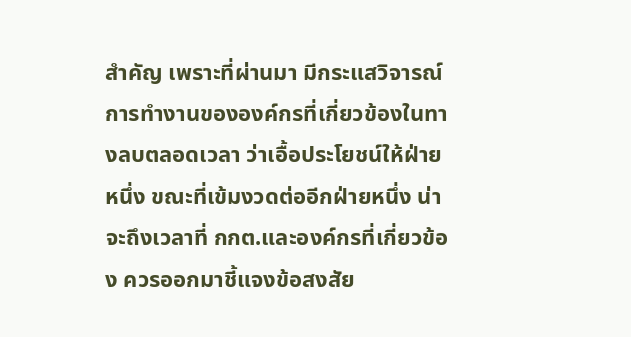สำคัญ เพราะที่ผ่านมา มีกระแสวิจารณ์การทำงานขององค์กรที่เกี่ยวข้องในทางลบตลอดเวลา ว่าเอื้อประโยชน์ให้ฝ่ายหนึ่ง ขณะที่เข้มงวดต่ออีกฝ่ายหนึ่ง น่าจะถึงเวลาที่ กกต.และองค์กรที่เกี่ยวข้อง ควรออกมาชี้แจงข้อสงสัย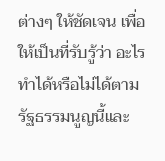ต่างๆ ให้ชัดเจน เพื่อให้เป็นที่รับรู้ว่า อะไรทำได้หรือไม่ได้ตามรัฐธรรมนูญนี้และ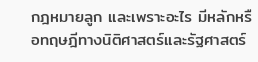กฎหมายลูก และเพราะอะไร มีหลักหรือทฤษฎีทางนิติศาสตร์และรัฐศาสตร์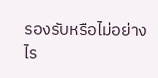รองรับหรือไม่อย่างไร